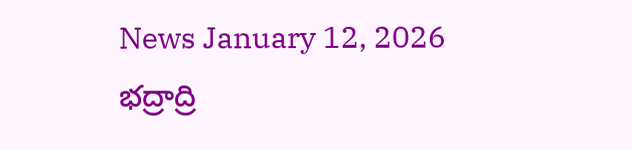News January 12, 2026
భద్రాద్రి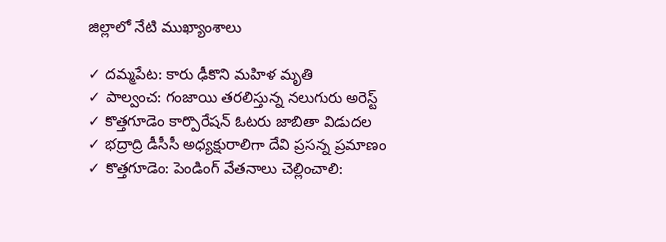జిల్లాలో నేటి ముఖ్యాంశాలు

✓ దమ్మపేట: కారు ఢీకొని మహిళ మృతి
✓ పాల్వంచ: గంజాయి తరలిస్తున్న నలుగురు అరెస్ట్
✓ కొత్తగూడెం కార్పొరేషన్ ఓటరు జాబితా విడుదల
✓ భద్రాద్రి డీసీసీ అధ్యక్షురాలిగా దేవి ప్రసన్న ప్రమాణం
✓ కొత్తగూడెం: పెండింగ్ వేతనాలు చెల్లించాలి: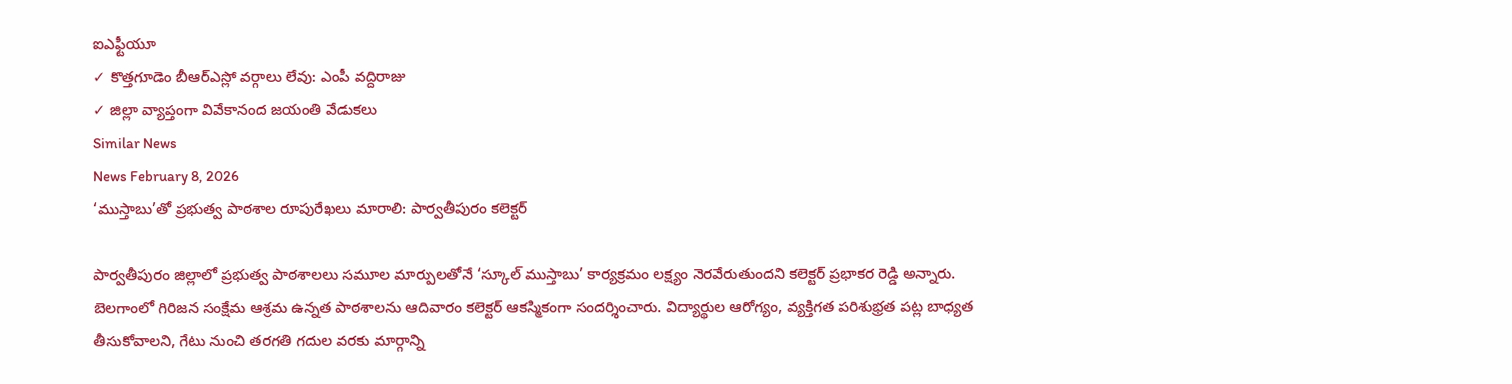ఐఎఫ్టీయూ
✓ కొత్తగూడెం బీఆర్ఎస్లో వర్గాలు లేవు: ఎంపీ వద్దిరాజు
✓ జిల్లా వ్యాప్తంగా వివేకానంద జయంతి వేడుకలు
Similar News
News February 8, 2026
‘ముస్తాబు’తో ప్రభుత్వ పాఠశాల రూపురేఖలు మారాలి: పార్వతీపురం కలెక్టర్

పార్వతీపురం జిల్లాలో ప్రభుత్వ పాఠశాలలు సమూల మార్పులతోనే ‘స్కూల్ ముస్తాబు’ కార్యక్రమం లక్ష్యం నెరవేరుతుందని కలెక్టర్ ప్రభాకర రెడ్డి అన్నారు. బెలగాంలో గిరిజన సంక్షేమ ఆశ్రమ ఉన్నత పాఠశాలను ఆదివారం కలెక్టర్ ఆకస్మికంగా సందర్శించారు. విద్యార్థుల ఆరోగ్యం, వ్యక్తిగత పరిశుభ్రత పట్ల బాధ్యత తీసుకోవాలని, గేటు నుంచి తరగతి గదుల వరకు మార్గాన్ని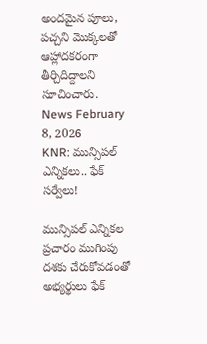అందమైన పూలు, పచ్చని మొక్కలతో ఆహ్లాదకరంగా తీర్చిదిద్దాలని సూచించారు.
News February 8, 2026
KNR: మున్సిపల్ ఎన్నికలు.. ఫేక్ సర్వేలు!

మున్సిపల్ ఎన్నికల ప్రచారం ముగింపు దశకు చేరుకోవడంతో అభ్యర్థులు ఫేక్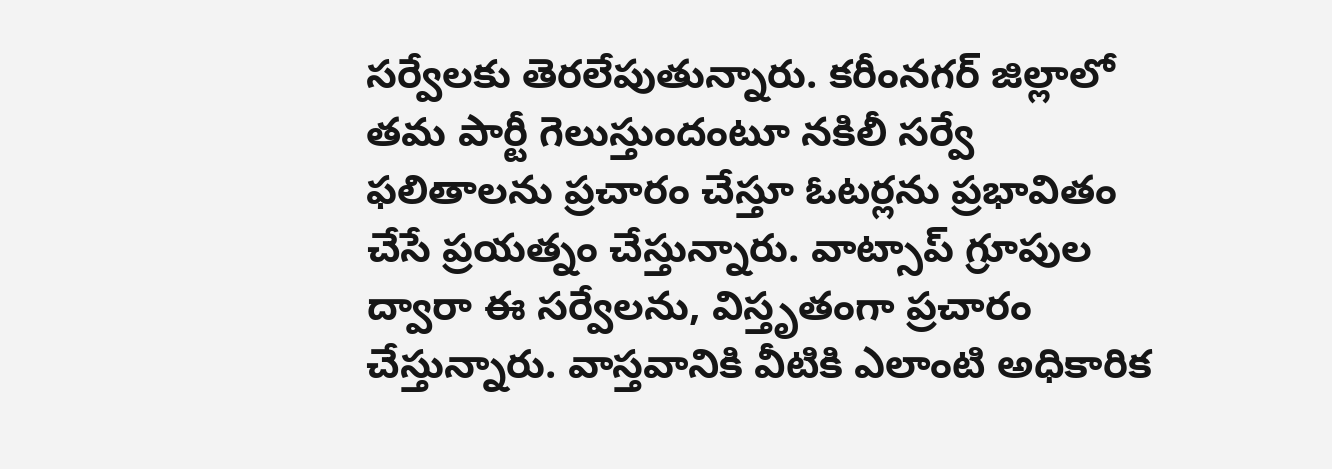సర్వేలకు తెరలేపుతున్నారు. కరీంనగర్ జిల్లాలో తమ పార్టీ గెలుస్తుందంటూ నకిలీ సర్వే ఫలితాలను ప్రచారం చేస్తూ ఓటర్లను ప్రభావితం చేసే ప్రయత్నం చేస్తున్నారు. వాట్సాప్ గ్రూపుల ద్వారా ఈ సర్వేలను, విస్తృతంగా ప్రచారం చేస్తున్నారు. వాస్తవానికి వీటికి ఎలాంటి అధికారిక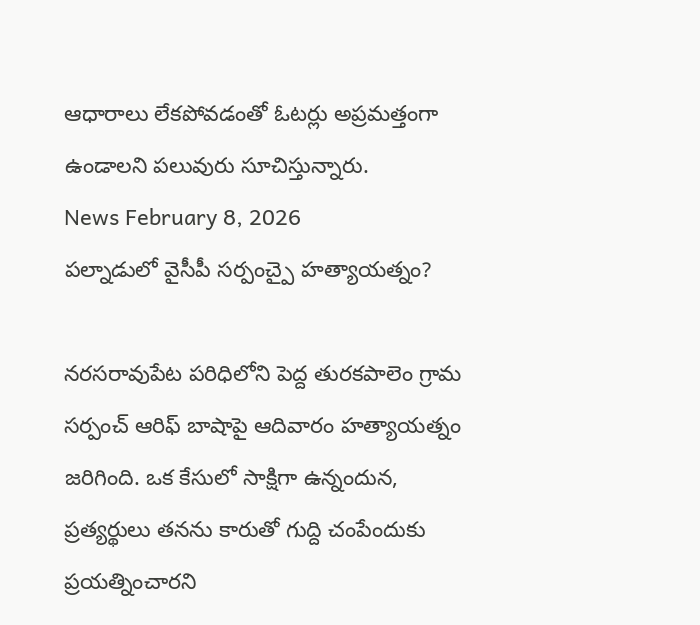ఆధారాలు లేకపోవడంతో ఓటర్లు అప్రమత్తంగా ఉండాలని పలువురు సూచిస్తున్నారు.
News February 8, 2026
పల్నాడులో వైసీపీ సర్పంచ్పై హత్యాయత్నం?

నరసరావుపేట పరిధిలోని పెద్ద తురకపాలెం గ్రామ సర్పంచ్ ఆరిఫ్ బాషాపై ఆదివారం హత్యాయత్నం జరిగింది. ఒక కేసులో సాక్షిగా ఉన్నందున, ప్రత్యర్థులు తనను కారుతో గుద్ది చంపేందుకు ప్రయత్నించారని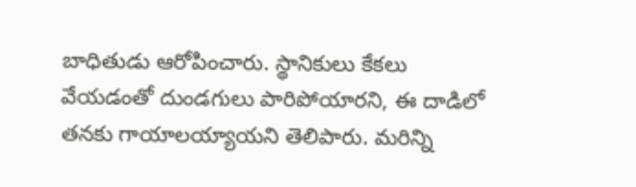బాధితుడు ఆరోపించారు. స్థానికులు కేకలు వేయడంతో దుండగులు పారిపోయారని, ఈ దాడిలో తనకు గాయాలయ్యాయని తెలిపారు. మరిన్ని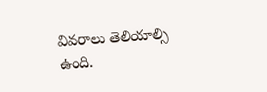వివరాలు తెలియాల్సి ఉంది.